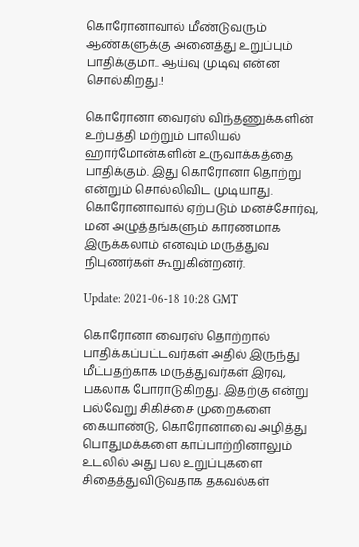கொரோனாவால் மீண்டுவரும் ஆண்களுக்கு அனைத்து உறுப்பும் பாதிக்குமா.. ஆய்வு முடிவு என்ன சொல்கிறது.!

கொரோனா வைரஸ் விந்தணுக்களின் உற்பத்தி மற்றும் பாலியல் ஹார்மோன்களின் உருவாக்கத்தை பாதிக்கும். இது கொரோனா தொற்று என்றும் சொல்லிவிட முடியாது. கொரோனாவால் ஏற்படும் மனச்சோர்வு, மன அழுத்தங்களும் காரணமாக இருக்கலாம் எனவும் மருத்துவ நிபுணர்கள் கூறுகின்றனர்.

Update: 2021-06-18 10:28 GMT

கொரோனா வைரஸ் தொற்றால் பாதிக்கப்பட்டவர்கள் அதில் இருந்து மீட்பதற்காக மருத்துவர்கள் இரவு, பகலாக போராடுகிறது. இதற்கு என்று பல்வேறு சிகிச்சை முறைகளை கையாண்டு, கொரோனாவை அழித்து பொதுமக்களை காப்பாற்றினாலும் உடலில் அது பல உறுப்புகளை சிதைத்துவிடுவதாக தகவல்கள்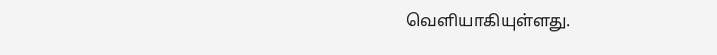வெளியாகியுள்ளது.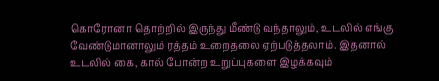கொரோனா தொற்றில் இருந்து மீண்டு வந்தாலும், உடலில் எங்கு வேண்டுமானாலும் ரத்தம் உறைதலை ஏற்படுத்தலாம். இதனால் உடலில் கை, கால் போன்ற உறுப்புகளை இழக்கவும்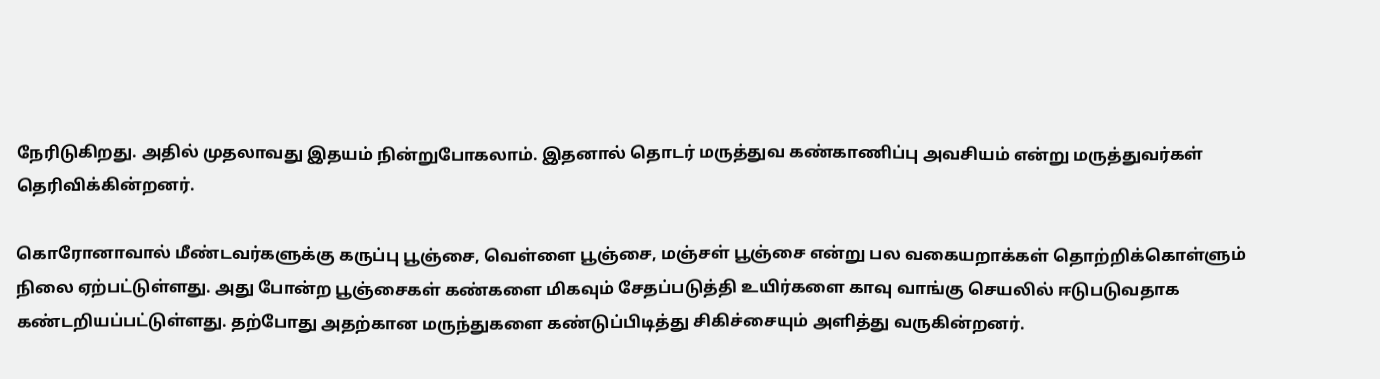நேரிடுகிறது. அதில் முதலாவது இதயம் நின்றுபோகலாம். இதனால் தொடர் மருத்துவ கண்காணிப்பு அவசியம் என்று மருத்துவர்கள் தெரிவிக்கின்றனர்.

கொரோனாவால் மீண்டவர்களுக்கு கருப்பு பூஞ்சை, வெள்ளை பூஞ்சை, மஞ்சள் பூஞ்சை என்று பல வகையறாக்கள் தொற்றிக்கொள்ளும் நிலை ஏற்பட்டுள்ளது. அது போன்ற பூஞ்சைகள் கண்களை மிகவும் சேதப்படுத்தி உயிர்களை காவு வாங்கு செயலில் ஈடுபடுவதாக கண்டறியப்பட்டுள்ளது. தற்போது அதற்கான மருந்துகளை கண்டுப்பிடித்து சிகிச்சையும் அளித்து வருகின்றனர்.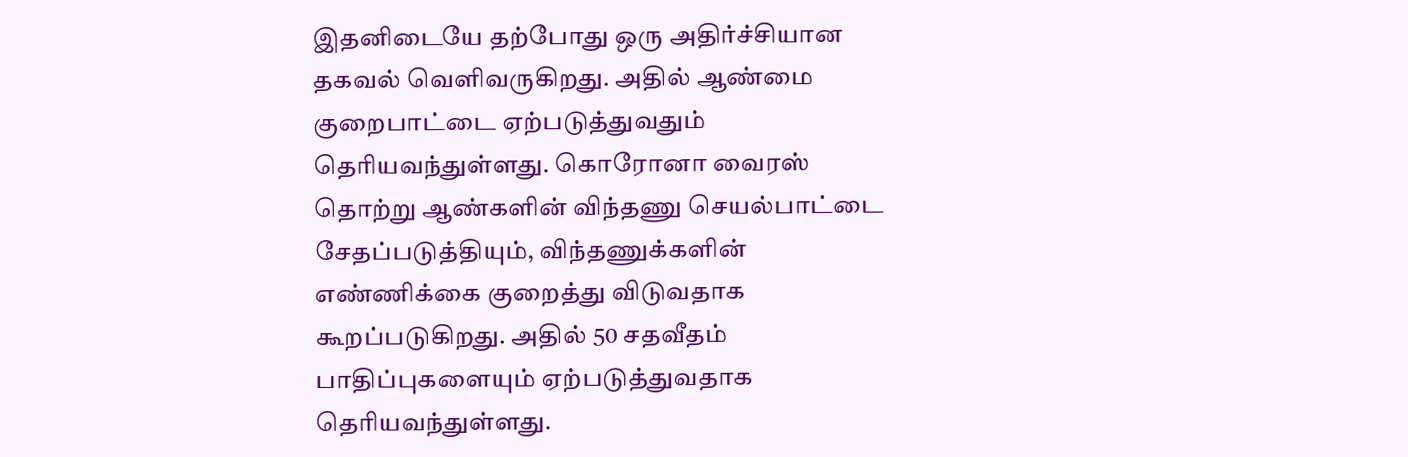இதனிடையே தற்போது ஒரு அதிர்ச்சியான தகவல் வெளிவருகிறது. அதில் ஆண்மை குறைபாட்டை ஏற்படுத்துவதும் தெரியவந்துள்ளது. கொரோனா வைரஸ் தொற்று ஆண்களின் விந்தணு செயல்பாட்டை சேதப்படுத்தியும், விந்தணுக்களின் எண்ணிக்கை குறைத்து விடுவதாக கூறப்படுகிறது. அதில் 50 சதவீதம் பாதிப்புகளையும் ஏற்படுத்துவதாக தெரியவந்துள்ளது.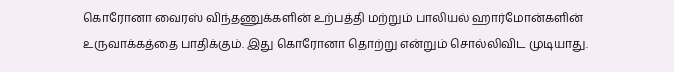கொரோனா வைரஸ் விந்தணுக்களின் உற்பத்தி மற்றும் பாலியல் ஹார்மோன்களின் உருவாக்கத்தை பாதிக்கும். இது கொரோனா தொற்று என்றும் சொல்லிவிட முடியாது.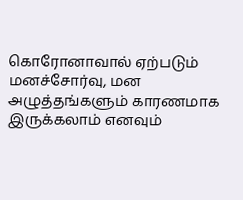கொரோனாவால் ஏற்படும் மனச்சோர்வு, மன அழுத்தங்களும் காரணமாக இருக்கலாம் எனவும்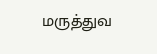மருத்துவ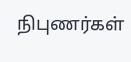நிபுணர்கள்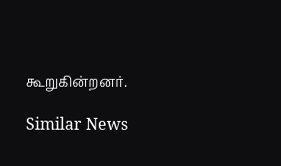கூறுகின்றனர்.

Similar News